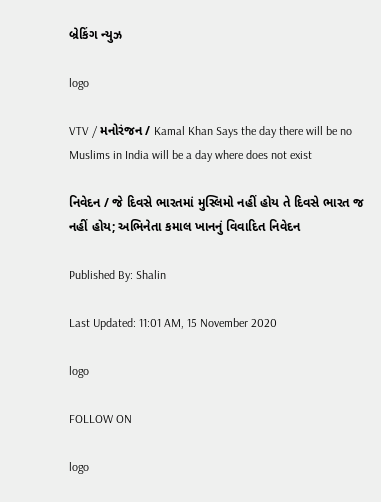બ્રેકિંગ ન્યુઝ

logo

VTV / મનોરંજન / Kamal Khan Says the day there will be no Muslims in India will be a day where does not exist

નિવેદન / જે દિવસે ભારતમાં મુસ્લિમો નહીં હોય તે દિવસે ભારત જ નહીં હોય; અભિનેતા કમાલ ખાનનું વિવાદિત નિવેદન

Published By: Shalin

Last Updated: 11:01 AM, 15 November 2020

logo

FOLLOW ON

logo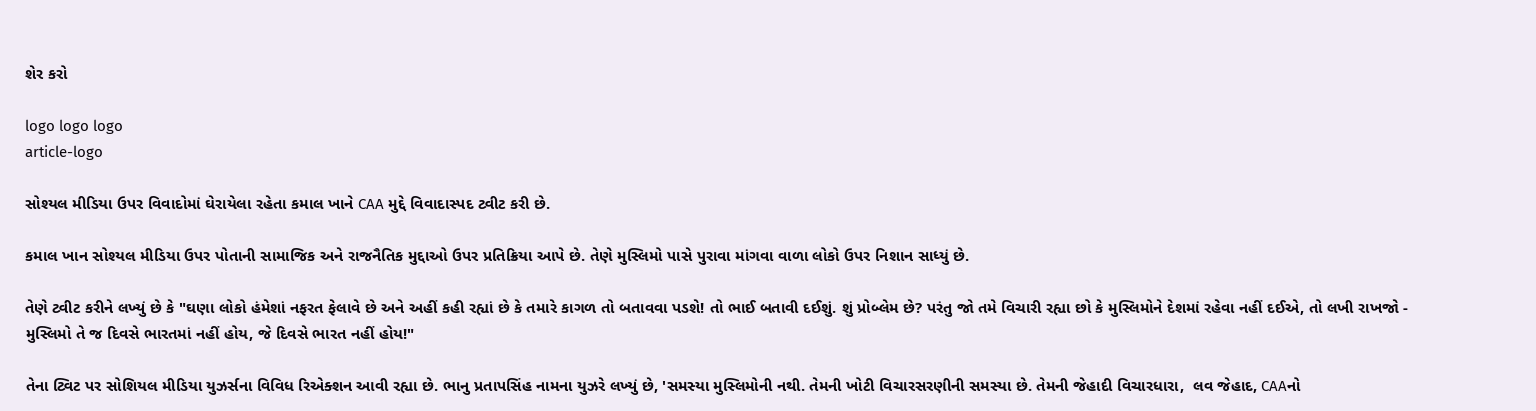શેર કરો

logo logo logo
article-logo

સોશ્યલ મીડિયા ઉપર વિવાદોમાં ઘેરાયેલા રહેતા કમાલ ખાને CAA મુદ્દે વિવાદાસ્પદ ટ્વીટ કરી છે.

કમાલ ખાન સોશ્યલ મીડિયા ઉપર પોતાની સામાજિક અને રાજનૈતિક મુદ્દાઓ ઉપર પ્રતિક્રિયા આપે છે. તેણે મુસ્લિમો પાસે પુરાવા માંગવા વાળા લોકો ઉપર નિશાન સાધ્યું છે.

તેણે ટ્વીટ કરીને લખ્યું છે કે "ઘણા લોકો હંમેશાં નફરત ફેલાવે છે અને અહીં કહી રહ્યાં છે કે તમારે કાગળ તો બતાવવા પડશે! તો ભાઈ બતાવી દઈશું. શું પ્રોબ્લેમ છે? પરંતુ જો તમે વિચારી રહ્યા છો કે મુસ્લિમોને દેશમાં રહેવા નહીં દઈએ, તો લખી રાખજો - મુસ્લિમો તે જ દિવસે ભારતમાં નહીં હોય, જે દિવસે ભારત નહીં હોય!"

તેના ટ્વિટ પર સોશિયલ મીડિયા યુઝર્સના વિવિધ રિએક્શન આવી રહ્યા છે. ભાનુ પ્રતાપસિંહ નામના યુઝરે લખ્યું છે, 'સમસ્યા મુસ્લિમોની નથી. તેમની ખોટી વિચારસરણીની સમસ્યા છે. તેમની જેહાદી વિચારધારા,  લવ જેહાદ, CAAનો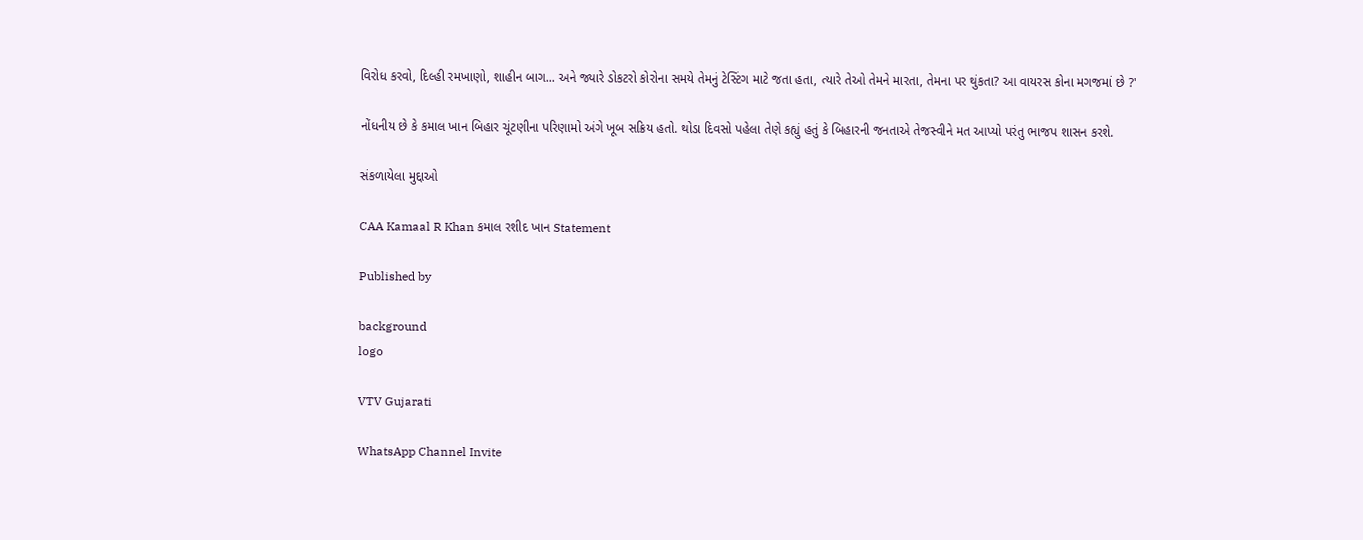વિરોધ કરવો, દિલ્હી રમખાણો, શાહીન બાગ... અને જ્યારે ડોકટરો કોરોના સમયે તેમનું ટેસ્ટિંગ માટે જતા હતા, ત્યારે તેઓ તેમને મારતા, તેમના પર થુંકતા? આ વાયરસ કોના મગજમાં છે ?'

નોંધનીય છે કે કમાલ ખાન બિહાર ચૂંટણીના પરિણામો અંગે ખૂબ સક્રિય હતો. થોડા દિવસો પહેલા તેણે કહ્યું હતું કે બિહારની જનતાએ તેજસ્વીને મત આપ્યો પરંતુ ભાજપ શાસન કરશે.

સંકળાયેલા મુદ્દાઓ

CAA Kamaal R Khan કમાલ રશીદ ખાન Statement

Published by

background
logo

VTV Gujarati

WhatsApp Channel Invite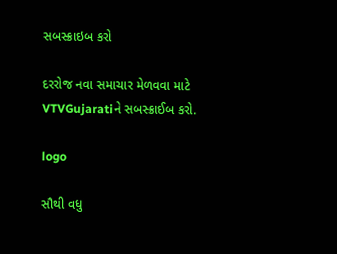સબસ્ક્રાઇબ કરો

દરરોજ નવા સમાચાર મેળવવા માટે VTVGujaratiને સબસ્ક્રાઈબ કરો.

logo

સૌથી વધુ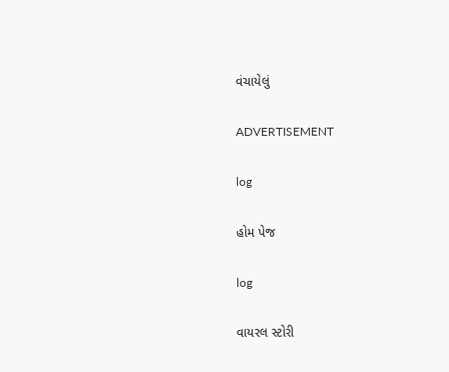વંચાયેલું

ADVERTISEMENT

log

હોમ પેજ

log

વાયરલ સ્ટોરી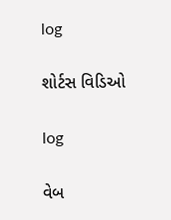log

શોર્ટસ વિડિઓ

log

વેબ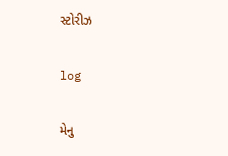સ્ટોરીઝ

log

મેનુ